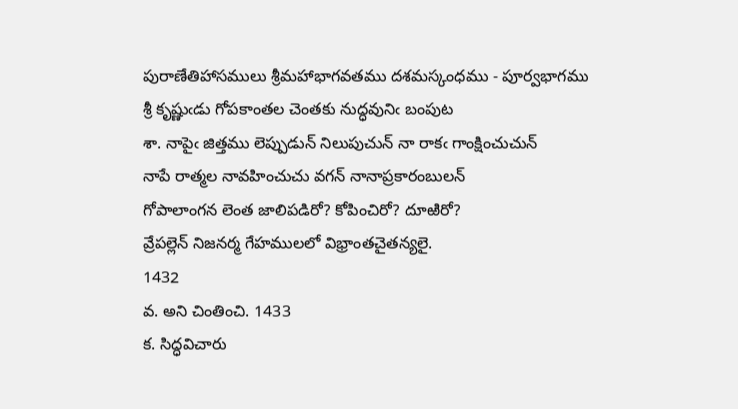పురాణేతిహాసములు శ్రీమహాభాగవతము దశమస్కంధము - పూర్వభాగము
శ్రీ కృష్ణుఁడు గోపకాంతల చెంతకు నుద్ధవునిఁ బంపుట
శా. నాపైఁ జిత్తము లెప్పుడున్‌ నిలుపుచున్‌ నా రాకఁ గాంక్షించుచున్‌
నాపే రాత్మల నావహించుచు వగన్‌ నానాప్రకారంబులన్‌
గోపాలాంగన లెంత జాలిపడిరో? కోపించిరో? దూఱిరో?
వ్రేపల్లెన్‌ నిజనర్మ గేహములలో విభ్రాంతచైతన్యలై.
1432
వ. అని చింతించి. 1433
క. సిద్ధవిచారు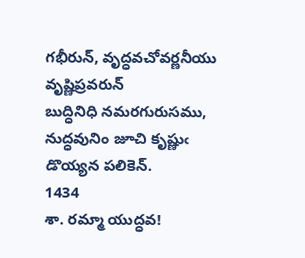గభీరున్‌, వృద్ధవచోవర్ణనీయు వృష్ణిప్రవరున్‌
బుద్ధినిధి నమరగురుసము, నుద్ధవునిం జూచి కృష్ణుఁ డొయ్యన పలికెన్‌.
1434
శా. రమ్మా యుద్ధవ!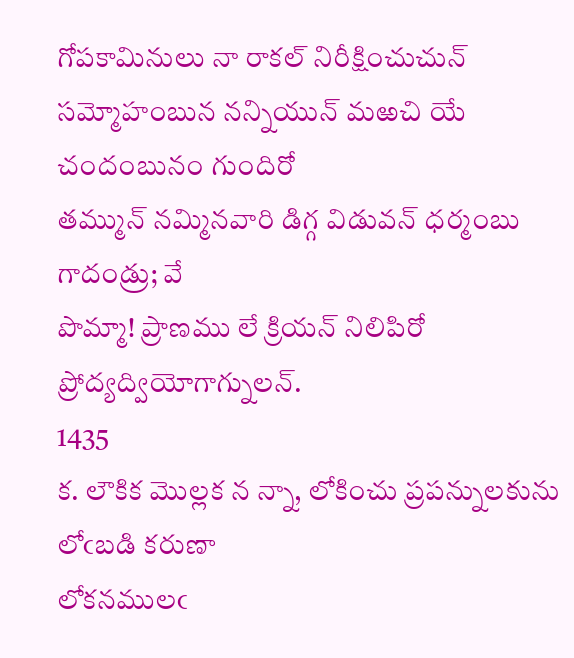గోపకామినులు నా రాకల్‌ నిరీక్షించుచున్‌
సమ్మోహంబున నన్నియున్‌ మఱచి యే చందంబునం గుందిరో
తమ్మున్‌ నమ్మినవారి డిగ్గ విడువన్‌ ధర్మంబు గాదండ్రు; వే
పొమ్మా! ప్రాణము లే క్రియన్‌ నిలిపిరో ప్రోద్యద్వియోగాగ్నులన్‌.
1435
క. లౌకిక మొల్లక న న్నా, లోకించు ప్రపన్నులకును లోఁబడి కరుణా
లోకనములఁ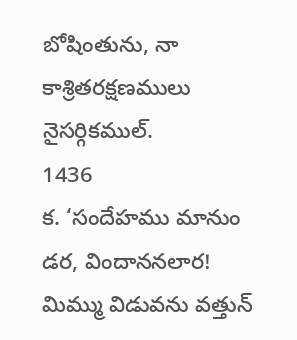బోషింతును, నా కాశ్రితరక్షణములు నైసర్గికముల్‌.
1436
క. ‘సందేహము మానుం డర, విందాననలార! మిమ్ము విడువను వత్తున్‌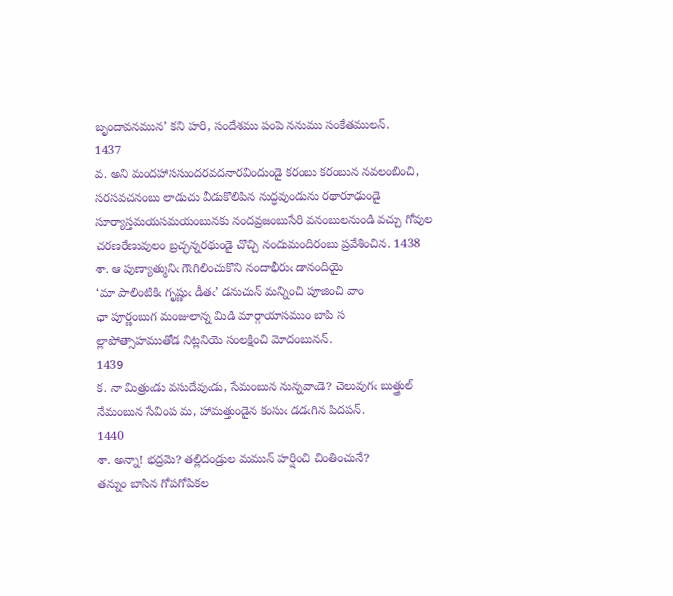బృందావనమున’ కని హరి, సందేశము పంపె ననుము సంకేతములన్‌.
1437
వ. అని మందహాససుందరవదనారవిందుండై కరంబు కరంబున నవలంబించి, సరసవచనంబు లాడుచు వీడుకొలిపిన నుద్ధవుండును రథారూఢుండై సూర్యాస్తమయసమయంబునకు నందవ్రజంబుసేరి వనంబులనుండి వచ్చు గోవుల చరణరేణువులం బ్రచ్ఛన్నరథుండై చొచ్చి నందుమందిరంబు ప్రవేశించిన. 1438
శా. ఆ పుణ్యాత్మునిఁ గౌఁగిలించుకొని నందాభీరుఁ డానందియై
‘మా పాలింటికిఁ గృష్ణుఁ డీతఁ’ డనుచున్‌ మన్నించి పూజించి వాం
ఛా పూర్ణంబుగ మంజులాన్న మిడి మార్గాయాసముం బాపి స
ల్లాపోత్సాహముతోడ నిట్లనియె సంలక్షించి మోదంబునన్‌.
1439
క. నా మిత్రుఁడు వసుదేవుఁడు, సేమంబున నున్నవాఁడె? చెలువుగఁ బుత్త్రుల్‌
నేమంబున సేవింప మ, హామత్తుండైన కంసుఁ డడఁగిన పిదపన్‌.
1440
శా. అన్నా! భద్రమె? తల్లిదండ్రుల మమున్‌ హర్షించి చింతించునే?
తన్నుం బాసిన గోపగోపికల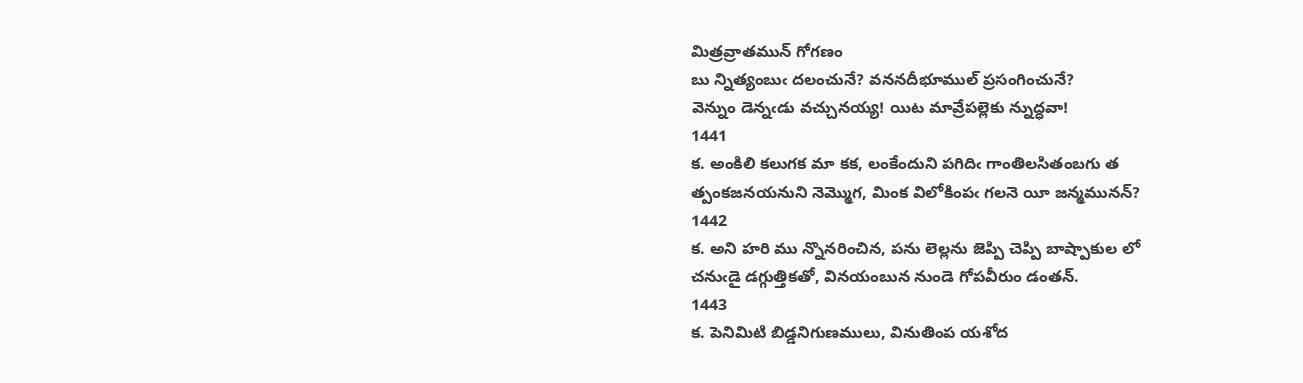మిత్రవ్రాతమున్‌ గోగణం
బు న్నిత్యంబుఁ దలంచునే? వననదీభూముల్‌ ప్రసంగించునే?
వెన్నుం డెన్నఁడు వచ్చునయ్య! యిట మావ్రేపల్లెకు న్నుద్ధవా!
1441
క. అంకిలి కలుగక మా కక, లంకేందుని పగిదిఁ గాంతిలసితంబగు త
త్పంకజనయనుని నెమ్మొగ, మింక విలోకింపఁ గలనె యీ జన్మమునన్‌?
1442
క. అని హరి ము న్నొనరించిన, పను లెల్లను జెప్పి చెప్పి బాష్పాకుల లో
చనుఁడై డగ్గుత్తికతో, వినయంబున నుండె గోపవీరుం డంతన్‌.
1443
క. పెనిమిటి బిడ్డనిగుణములు, వినుతింప యశోద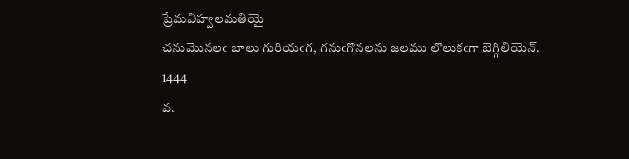ప్రేమవిహ్వలమతియై
చనుమొనలఁ బాలు గురియఁగ, గనుఁగొనలను జలము లొలుకఁగా బెగ్గిలియెన్‌.
1444
వ.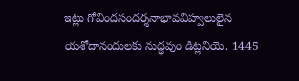ఇట్లు గోవిందసందర్శనాభావవిహ్వలులైన యశోదానందులకు నుద్ధవుం డిట్లనియె. 1445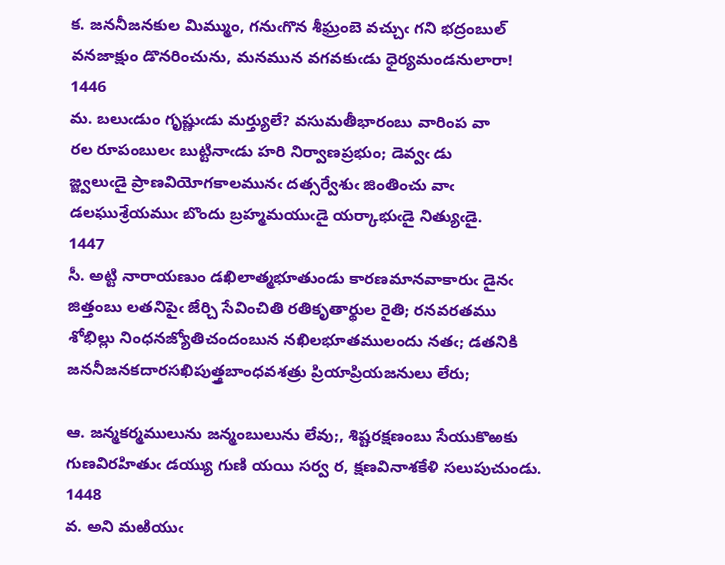క. జననీజనకుల మిమ్ముం, గనుఁగొన శీఘ్రంబె వచ్చుఁ గని భద్రంబుల్‌
వనజాక్షుం డొనరించును, మనమున వగవకుఁడు ధైర్యమండనులారా!
1446
మ. బలుఁడుం గృష్ణుఁడు మర్త్యులే? వసుమతీభారంబు వారింప వా
రల రూపంబులఁ బుట్టినాఁడు హరి నిర్వాణప్రభుం; డెవ్వఁ డు
జ్జ్వలుఁడై ప్రాణవియోగకాలమునఁ దత్సర్వేశుఁ జింతించు వాఁ
డలఘుశ్రేయముఁ బొందు బ్రహ్మమయుఁడై యర్కాభుఁడై నిత్యుఁడై.
1447
సీ. అట్టి నారాయణుం డఖిలాత్మభూతుండు కారణమానవాకారుఁ డైనఁ
జిత్తంబు లతనిపైఁ జేర్చి సేవించితి రతికృతార్థుల రైతి; రనవరతము
శోభిల్లు నింధనజ్యోతిచందంబున నఖిలభూతములందు నతఁ; డతనికి
జననీజనకదారసఖిపుత్త్రబాంధవశత్రు ప్రియాప్రియజనులు లేరు;

ఆ. జన్మకర్మములును జన్మంబులును లేవు;, శిష్టరక్షణంబు సేయుకొఱకు
గుణవిరహితుఁ డయ్యు గుణి యయి సర్వ ర, క్షణవినాశకేళి సలుపుచుండు.
1448
వ. అని మఱియుఁ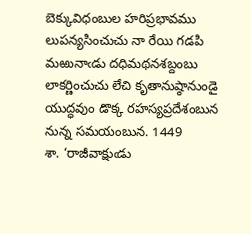బెక్కువిధంబుల హరిప్రభావము లుపన్యసించుచు నా రేయి గడపి మఱునాఁడు దధిమథనశబ్దంబు లాకర్ణించుచు లేచి కృతానుష్ఠానుండై యుద్ధవుం డొక్క రహస్యప్రదేశంబున నున్న సమయంబున. 1449
శా. ‘రాజీవాక్షుఁడు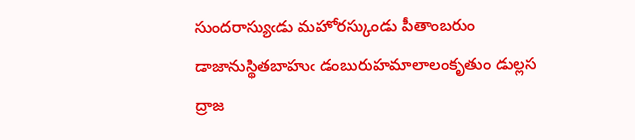సుందరాస్యుఁడు మహోరస్కుండు పీతాంబరుం
డాజానుస్థితబాహుఁ డంబురుహమాలాలంకృతుం డుల్లస
ద్రాజ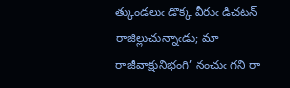త్కుండలుఁ డొక్క వీరుఁ డిచటన్‌ రాజిల్లుచున్నాఁడు; మా
రాజీవాక్షునిభంగి’ నంచుఁ గని రా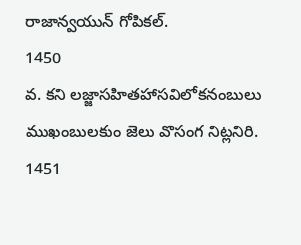రాజాన్వయున్‌ గోపికల్‌.
1450
వ. కని లజ్జాసహితహాసవిలోకనంబులు ముఖంబులకుం జెలు వొసంగ నిట్లనిరి. 1451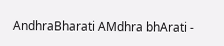AndhraBharati AMdhra bhArati -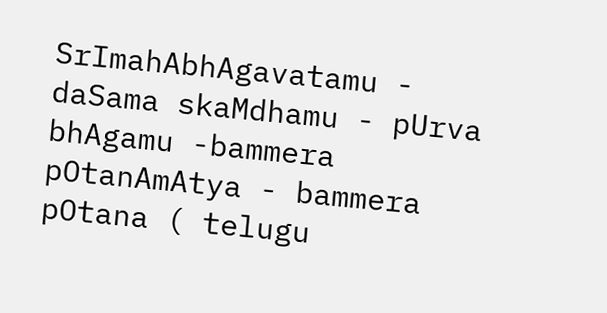SrImahAbhAgavatamu - daSama skaMdhamu - pUrva bhAgamu -bammera pOtanAmAtya - bammera pOtana ( telugu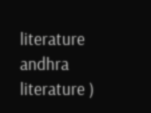literature andhra literature )